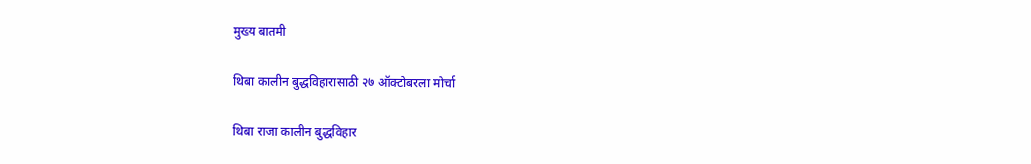मुख्य बातमी

थिबा कालीन बुद्धविहारासाठी २७ ऑक्टोबरला मोर्चा

थिबा राजा कालीन बुद्धविहार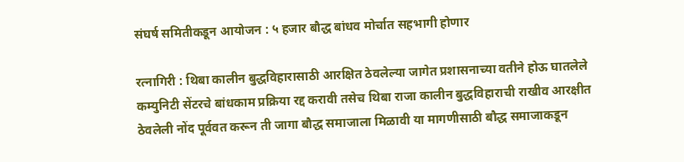संघर्ष समितीकडून आयोजन : ५ हजार बौद्ध बांधव मोर्चात सहभागी होणार

रत्नागिरी : थिबा कालीन बुद्धविहारासाठी आरक्षित ठेवलेल्या जागेत प्रशासनाच्या वतीने होऊ घातलेले कम्युनिटी सेंटरचे बांधकाम प्रक्रिया रद्द करावी तसेच थिबा राजा कालीन बुद्धविहाराची राखीव आरक्षीत ठेवलेली नोंद पूर्ववत करून ती जागा बौद्ध समाजाला मिळावी या मागणीसाठी बौद्ध समाजाकडून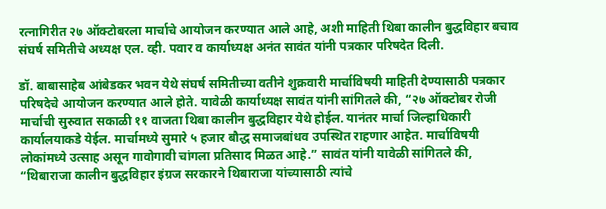रत्नागिरीत २७ ऑक्टोबरला मार्चाचे आयोजन करण्यात आले आहे, अशी माहिती थिबा कालीन बुद्धविहार बचाव संघर्ष समितीचे अध्यक्ष एल. व्ही. पवार व कार्याध्यक्ष अनंत सावंत यांनी पत्रकार परिषदेत दिली.

डॉ. बाबासाहेब आंबेडकर भवन येथे संघर्ष समितीच्या वतीने शुक्रवारी मार्चाविषयी माहिती देण्यासाठी पत्रकार परिषदेचे आयोजन करण्यात आले होते. यावेळी कार्याध्यक्ष सावंत यांनी सांगितले की, “२७ ऑक्टोबर रोजी मार्चाची सुरुवात सकाळी ११ वाजता थिबा कालीन बुद्धविहार येथे होईल. यानंतर मार्चा जिल्हाधिकारी कार्यालयाकडे येईल. मार्चामध्ये सुमारे ५ हजार बौद्ध समाजबांधव उपस्थित राहणार आहेत. मार्चाविषयी लोकांमध्ये उत्साह असून गावोगावी चांगला प्रतिसाद मिळत आहे.” सावंत यांनी यावेळी सांगितले की, “थिबाराजा कालीन बुद्धविहार इंग्रज सरकारने थिबाराजा यांच्यासाठी त्यांचे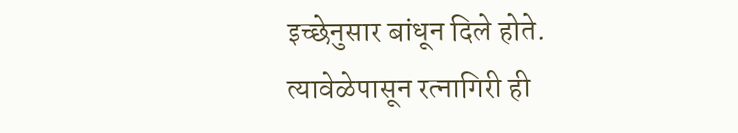इच्छेनुसार बांधून दिले होते. त्यावेळेपासून रत्नागिरी ही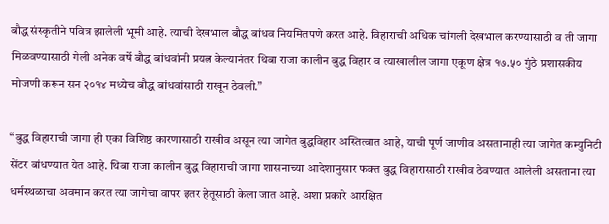बौद्ध संस्कृतीने पवित्र झालेली भूमी आहे. त्याची देखभाल बौद्ध बांधव नियमितपणे करत आहे. विहाराची अधिक चांगली देखभाल करण्यासाठी व ती जागा मिळवण्यासाठी गेली अनेक वर्षे बौद्ध बांधवांनी प्रयत्न केल्यानंतर थिबा राजा कालीन बुद्ध विहार व त्याखालील जागा एकूण क्षेत्र १७.५० गुंठे प्रशासकीय मोजणी करून सन २०१४ मध्येच बौद्ध बांधवांसाठी राखून ठेवली.”

“बुद्ध विहाराची जागा ही एका विशिष्ठ कारणासाठी राखीव असून त्या जागेत बुद्धविहार अस्तित्वात आहे, याची पूर्ण जाणीव असतानाही त्या जागेत कम्युनिटी सेंटर बांधण्यात येत आहे. थिबा राजा कालीन बुद्ध विहाराची जागा शासनाच्या आदेशानुसार फक्त बुद्ध विहारासाठी राखीव ठेवण्यात आलेली असताना त्या धर्मस्थळाचा अवमान करत त्या जागेचा वापर इतर हेतूसाठी केला जात आहे. अशा प्रकारे आरक्षित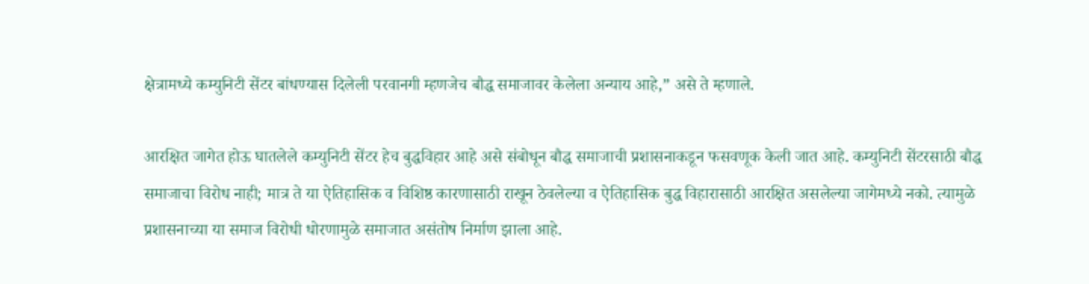क्षेत्रामध्ये कम्युनिटी सेंटर बांधण्यास दिलेली परवानगी म्हणजेच बौद्ध समाजावर केलेला अन्याय आहे,” असे ते म्हणाले.

आरक्षित जागेत होऊ घातलेले कम्युनिटी सेंटर हेच बुद्धविहार आहे असे संबोधून बौद्ध समाजाची प्रशासनाकडून फसवणूक केली जात आहे. कम्युनिटी सेंटरसाठी बौद्ध समाजाचा विरोध नाही; मात्र ते या ऐतिहासिक व विशिष्ठ कारणासाठी राखून ठेवलेल्या व ऐतिहासिक बुद्ध विहारासाठी आरक्षित असलेल्या जागेमध्ये नको. त्यामुळे प्रशासनाच्या या समाज विरोधी धोरणामुळे समाजात असंतोष निर्माण झाला आहे.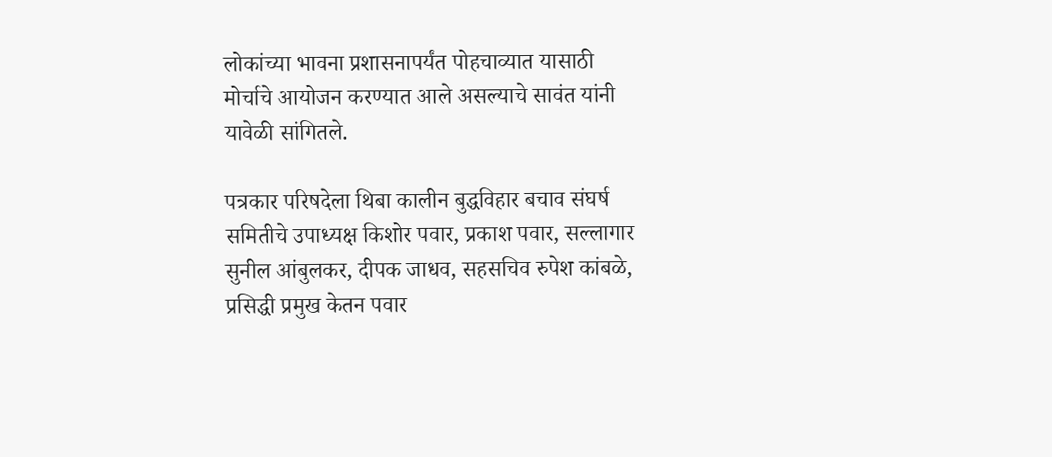लोकांच्या भावना प्रशासनापर्यंत पोहचाव्यात यासाठी मोर्चाचे आयोजन करण्यात आले असल्याचे सावंत यांनी यावेळी सांगितले.

पत्रकार परिषदेला थिबा कालीन बुद्धविहार बचाव संघर्ष समितीचे उपाध्यक्ष किशोर पवार, प्रकाश पवार, सल्लागार सुनील आंबुलकर, दीपक जाधव, सहसचिव रुपेश कांबळे, प्रसिद्धी प्रमुख केतन पवार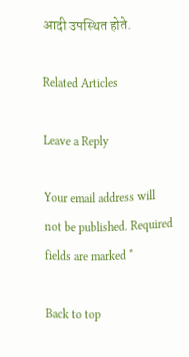आदी उपस्थित होते.

Related Articles

Leave a Reply

Your email address will not be published. Required fields are marked *

Back to top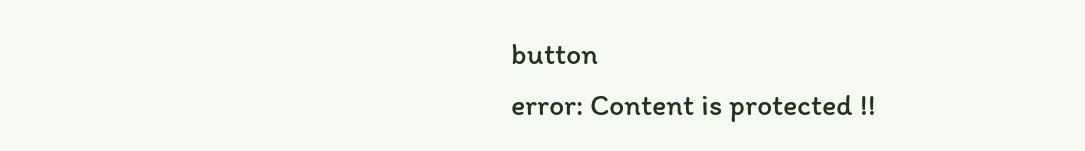button
error: Content is protected !!